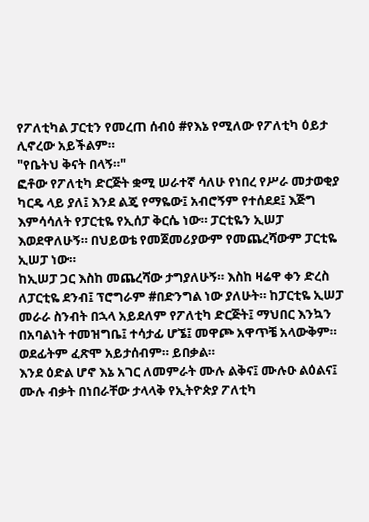የፖለቲካል ፓርቲን የመረጠ ሰብዕ #የእኔ የሚለው የፖለቲካ ዕይታ ሊኖረው አይችልም።
"የቤትህ ቅናት በላኝ።"
ፎቶው የፖለቲካ ድርጅት ቋሚ ሠራተኛ ሳለሁ የነበረ የሥራ መታወቂያ ካርዴ ላይ ያለ፤ እንደ ልጄ የማዬው፤ አብሮኝም የተሰደደ፤ እጅግ እምሳሳለት የፓርቲዬ የኢሰፓ ቅርሴ ነው። ፓርቲዬን ኢሠፓ እወደዋለሁኝ። በህይወቴ የመጀመሪያውም የመጨረሻውም ፓርቲዬ ኢሠፓ ነው።
ከኢሠፓ ጋር እስከ መጨረሻው ታግያለሁኝ። እስከ ዛሬዋ ቀን ድረስ ለፓርቲዬ ደንብ፤ ፕሮግራም #በድንግል ነው ያለሁት። ከፓርቲዬ ኢሠፓ መራራ ስንብት በኋላ አይደለም የፖለቲካ ድርጅት፤ ማህበር እንኳን በአባልነት ተመዝግቤ፤ ተሳታፊ ሆኜ፤ መዋጮ አዋጥቼ አላውቅም። ወደፊትም ፈጽሞ አይታሰብም። ይበቃል።
እንደ ዕድል ሆኖ እኔ አገር ለመምራት ሙሉ ልቅና፤ ሙሉዑ ልዕልና፤ ሙሉ ብቃት በነበራቸው ታላላቅ የኢትዮጵያ ፖለቲካ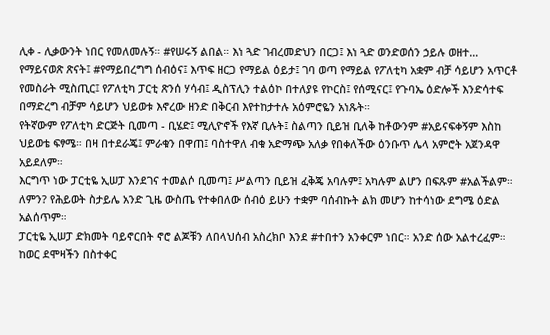ሊቀ - ሊቃውንት ነበር የመለመሉኝ። #የሠሩኝ ልበል። እነ ጓድ ገብረመድህን በርጋ፤ እነ ጓድ ወንድወሰን ኃይሉ ወዘተ…
የማይናወጽ ጽናት፤ #የማይበረግግ ሰብዕና፤ እጥፍ ዘርጋ የማይል ዕይታ፤ ገባ ወጣ የማይል የፖለቲካ አቋም ብቻ ሳይሆን አጥርቶ የመስራት ሚስጢር፤ የፖለቲካ ፓርቲ ጽንሰ ሃሳብ፤ ዲስፕሊን ተልዕኮ በተለያዩ የኮርስ፤ የሰሚናር፤ የጉባኤ ዕድሎች እንድሳተፍ በማድረግ ብቻም ሳይሆን ህይወቱ እኖረው ዘንድ በቅርብ እየተከታተሉ አዕምሮዬን አነጹት።
የትኛውም የፖለቲካ ድርጅት ቢመጣ - ቢሄድ፤ ሚሊዮኖች የእኛ ቢሉት፤ ስልጣን ቢይዝ ቢለቅ ከቶውንም #አይናፍቀኝም እስከ ህይወቴ ፍፃሜ። በዛ በተደራጄ፤ ምራቁን በዋጠ፤ ባስተዋለ ብቁ አድማጭ አለቃ የበቀለችው ዕንቡጥ ሌላ አምሮት አጀንዳዋ አይደለም።
እርግጥ ነው ፓርቲዬ ኢሠፓ እንደገና ተመልሶ ቢመጣ፤ ሥልጣን ቢይዝ ፈቅጄ አባሉም፤ አካሉም ልሆን በፍጹም #አልችልም። ለምን? የሕይወት ስታይሌ አንድ ጊዜ ውስጤ የተቀበለው ሰብዕ ይሁን ተቋም ባሰብኩት ልክ መሆን ከተሳነው ደግሜ ዕድል አልሰጥም።
ፓርቲዬ ኢሠፓ ድክመት ባይኖርበት ኖሮ ልጆቹን ለበላህሰብ አስረክቦ እንደ #ተበተን አንቀርም ነበር። አንድ ሰው አልተረፈም። ከወር ደሞዛችን በስተቀር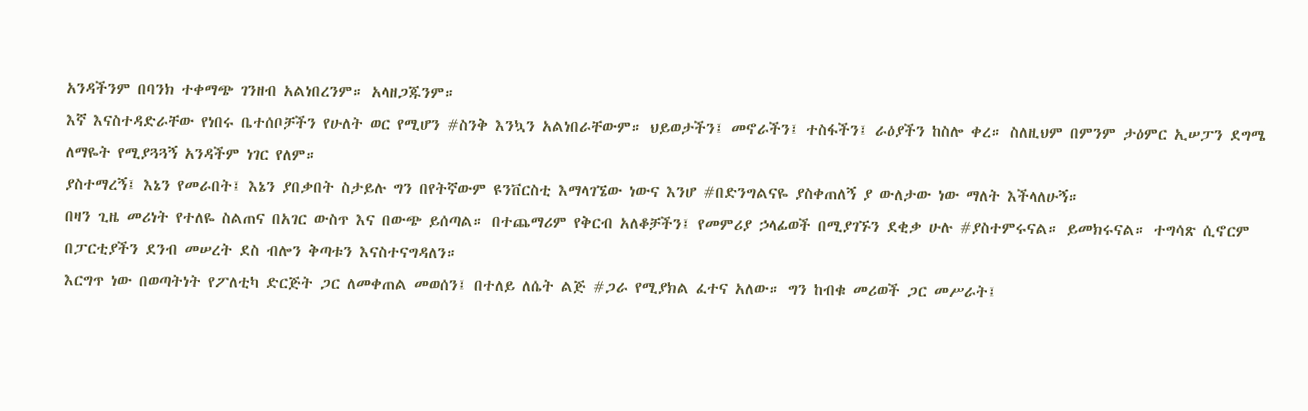አንዳችንም በባንክ ተቀማጭ ገንዘብ አልነበረንም። አላዘጋጁንም።
እኛ እናስተዳድራቸው የነበሩ ቤተሰቦቻችን የሁለት ወር የሚሆን #ስንቅ እንኳን አልነበራቸውም። ህይወታችን፤ መኖራችን፤ ተስፋችን፤ ራዕያችን ከስሎ ቀረ። ስለዚህም በምንም ታዕምር ኢሠፓን ደግሜ ለማዬት የሚያጓጓኝ አንዳችም ነገር የለም።
ያስተማረኝ፤ እኔን የመራበት፤ እኔን ያበቃበት ስታይሉ ግን በየትኛውም ዩንቨርስቲ እማላገኜው ነውና እንሆ #በድንግልናዬ ያስቀጠለኝ ያ ውለታው ነው ማለት እችላለሁኝ።
በዛን ጊዜ መሪነት የተለዬ ስልጠና በአገር ውስጥ እና በውጭ ይሰጣል። በተጨማሪም የቅርብ አለቆቻችን፤ የመምሪያ ኃላፊወች በሚያገኙን ደቂቃ ሁሉ #ያስተምሩናል። ይመክሩናል። ተግሳጽ ሲኖርም በፓርቲያችን ደንብ መሠረት ደስ ብሎን ቅጣቱን እናስተናግዳለን።
እርግጥ ነው በወጣትነት የፖለቲካ ድርጅት ጋር ለመቀጠል መወሰን፤ በተለይ ለሴት ልጅ #ጋራ የሚያክል ፈተና አለው። ግን ከብቁ መሪወች ጋር መሥራት፤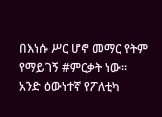በእነሱ ሥር ሆኖ መማር የትም የማይገኝ #ምርቃት ነው።
አንድ ዕውነተኛ የፖለቲካ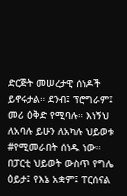ድርጅት መሠረታዊ ሰነዶች ይኖሩታል። ደንብ፤ ፕሮግራም፤ መሪ ዕቅድ የሚባሉ። እነኝህ ለአባሉ ይሁን ለአካሉ ህይወቱ #የሚመራበት ሰነዱ ነው።
በፓርቲ ህይወት ውስጥ የግሌ ዕይታ፤ የእኔ አቋም፤ ፐርሰናል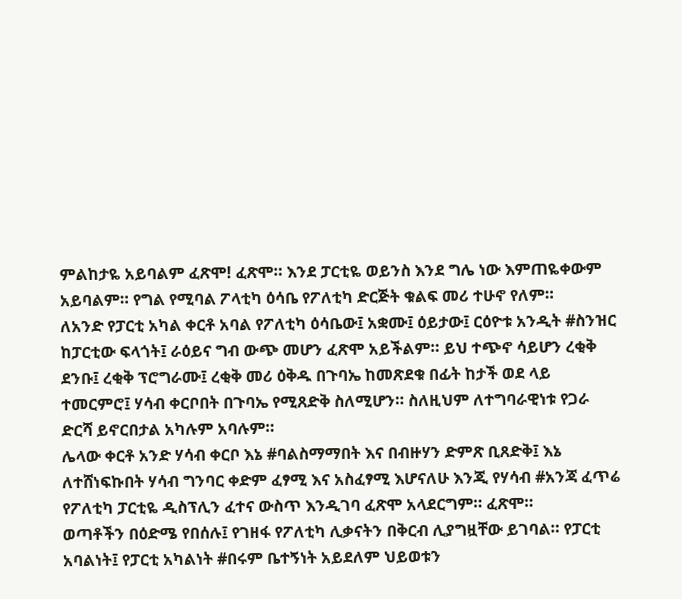ምልከታዬ አይባልም ፈጽሞ! ፈጽሞ። እንደ ፓርቲዬ ወይንስ እንደ ግሌ ነው እምጠዬቀውም አይባልም። የግል የሚባል ፖላቲካ ዕሳቤ የፖለቲካ ድርጅት ቁልፍ መሪ ተሁኖ የለም።
ለአንድ የፓርቲ አካል ቀርቶ አባል የፖለቲካ ዕሳቤው፤ አቋሙ፤ ዕይታው፤ ርዕዮቱ አንዲት #ስንዝር ከፓርቲው ፍላጎት፤ ራዕይና ግብ ውጭ መሆን ፈጽሞ አይችልም። ይህ ተጭኖ ሳይሆን ረቂቅ ደንቡ፤ ረቂቅ ፕሮግራሙ፤ ረቂቅ መሪ ዕቅዱ በጉባኤ ከመጽደቁ በፊት ከታች ወደ ላይ ተመርምሮ፤ ሃሳብ ቀርቦበት በጉባኤ የሚጸድቅ ስለሚሆን። ስለዚህም ለተግባራዊነቱ የጋራ ድርሻ ይኖርበታል አካሉም አባሉም።
ሌላው ቀርቶ አንድ ሃሳብ ቀርቦ እኔ #ባልስማማበት እና በብዙሃን ድምጽ ቢጸድቅ፤ እኔ ለተሸነፍኩበት ሃሳብ ግንባር ቀድም ፈፃሚ እና አስፈፃሚ እሆናለሁ እንጂ የሃሳብ #አንጃ ፈጥሬ የፖለቲካ ፓርቲዬ ዲስፕሊን ፈተና ውስጥ እንዲገባ ፈጽሞ አላደርግም። ፈጽሞ።
ወጣቶችን በዕድሜ የበሰሉ፤ የገዘፋ የፖለቲካ ሊቃናትን በቅርብ ሊያግዟቸው ይገባል። የፓርቲ አባልነት፤ የፓርቲ አካልነት #በሩም ቤተኝነት አይደለም ህይወቱን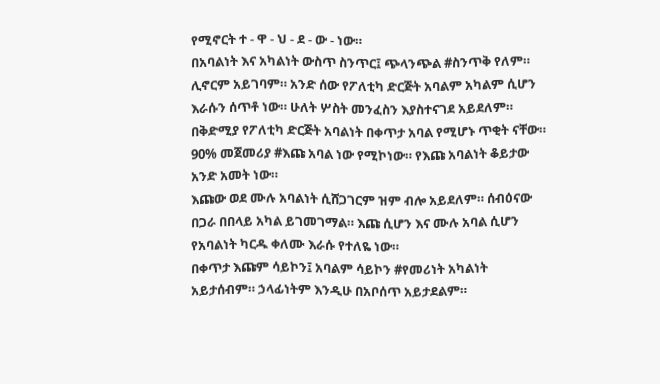የሚኖርት ተ - ዋ - ህ - ደ - ው - ነው።
በአባልነት እና አካልነት ውስጥ ስንጥር፤ ጭላንጭል #ስንጥቅ የለም። ሊኖርም አይገባም። አንድ ሰው የፖለቲካ ድርጅት አባልም አካልም ሲሆን እራሱን ሰጥቶ ነው። ሁለት ሦስት መንፈስን እያስተናገደ አይደለም።
በቅድሚያ የፖለቲካ ድርጅት አባልነት በቀጥታ አባል የሚሆኑ ጥቂት ናቸው። 90% መጀመሪያ #እጩ አባል ነው የሚኮነው። የእጩ አባልነት ቆይታው አንድ አመት ነው።
እጩው ወደ ሙሉ አባልነት ሲሸጋገርም ዝም ብሎ አይደለም። ሰብዕናው በጋራ በበላይ አካል ይገመገማል። እጩ ሲሆን እና ሙሉ አባል ሲሆን የአባልነት ካርዱ ቀለሙ እራሱ የተለዬ ነው።
በቀጥታ እጩም ሳይኮን፤ አባልም ሳይኮን #የመሪነት አካልነት አይታሰብም። ኃላፊነትም እንዲሁ በአቦሰጥ አይታደልም።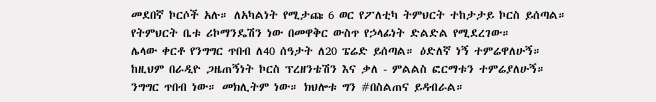መደበኛ ኮርሶች አሉ። ለአካልነት የሚታጩ 6 ወር የፖለቲካ ትምህርት ተከታታይ ኮርስ ይሰጣል። የትምህርት ቤቱ ሪኮማንዴሽን ነው በመዋቅር ውስጥ የኃላፊነት ድልድል የሚደረገው።
ሌላው ቀርቶ የንግግር ጥበብ ለ40 ሰዓታት ለ20 ፔሬድ ይሰጣል። ዕድለኛ ነኝ ተምሬዋለሁኝ። ከዚህም በራዲዮ ጋዜጠኝነት ኮርስ ፕረዘንቴሽን እና ቃለ - ምልልስ ፎርማቱን ተምሬያለሁኝ። ንግግር ጥበብ ነው። መክሊትም ነው። ክህሎቱ ግን #በስልጠና ይዳብራል።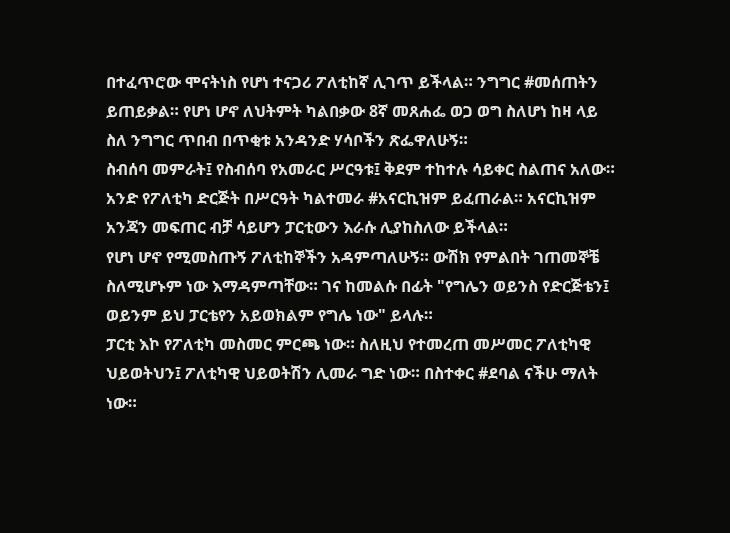በተፈጥሮው ሞናትነስ የሆነ ተናጋሪ ፖለቲከኛ ሊገጥ ይችላል። ንግግር #መሰጠትን ይጠይቃል። የሆነ ሆኖ ለህትምት ካልበቃው 8ኛ መጸሐፌ ወጋ ወግ ስለሆነ ከዛ ላይ ስለ ንግግር ጥበብ በጥቂቱ አንዳንድ ሃሳቦችን ጽፌዋለሁኝ።
ስብሰባ መምራት፤ የስብሰባ የአመራር ሥርዓቱ፤ ቅደም ተከተሉ ሳይቀር ስልጠና አለው። አንድ የፖለቲካ ድርጅት በሥርዓት ካልተመራ #አናርኪዝም ይፈጠራል። አናርኪዝም አንጃን መፍጠር ብቻ ሳይሆን ፓርቲውን እራሱ ሊያከስለው ይችላል።
የሆነ ሆኖ የሚመስጡኝ ፖለቲከኞችን አዳምጣለሁኝ። ውሽክ የምልበት ገጠመኞቼ ስለሚሆኑም ነው እማዳምጣቸው። ገና ከመልሱ በፊት "የግሌን ወይንስ የድርጅቴን፤ ወይንም ይህ ፓርቴየን አይወክልም የግሌ ነው" ይላሉ።
ፓርቲ እኮ የፖለቲካ መስመር ምርጫ ነው። ስለዚህ የተመረጠ መሥመር ፖለቲካዊ ህይወትህን፤ ፖለቲካዊ ህይወትሽን ሊመራ ግድ ነው። በስተቀር #ደባል ናችሁ ማለት ነው።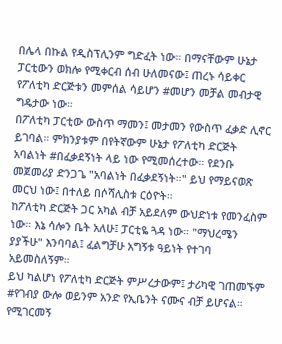በሌላ በኩል የዲስፕሊንም ግድፈት ነው። በማናቸውም ሁኔታ ፓርቲውን ወክሎ የሚቀርብ ሰብ ሁለመናው፤ ጠረኑ ሳይቀር የፖለቲካ ድርጅቱን መምሰል ሳይሆን #መሆን መቻል መብታዊ ግዴታው ነው።
በፖለቲካ ፓርቲው ውስጥ ማመን፤ መታመን የውስጥ ፈቃድ ሊኖር ይገባል። ምክንያቱም በየትኛውም ሁኔታ የፖለቲካ ድርጅት አባልነት #በፈቃደኝነት ላይ ነው የሚመሰረተው። የደንቡ መጀመሪያ ድንጋጌ "አባልነት በፈቃደኝነት።" ይህ የማይናወጽ መርህ ነው፤ በተለይ በሶሻሊስቱ ርዕዮት።
ከፖለቲካ ድርጅት ጋር አካል ብቻ አይደለም ውህድነቱ የመንፈስም ነው። እኔ ሳሎን ቤት አለሁ፤ ፓርቲዬ ጓዳ ነው። "ማህረሜን ያያችሁ" እንባባል፤ ፈልግቻሁ አግኝቱ ዓይነት የተገባ አይመስለኝም።
ይህ ካልሆነ የፖለቲካ ድርጅት ምሥረታውም፤ ታሪካዊ ገጠመኙም #የገብያ ውሎ ወይንም አንድ የኢቤንት ናሙና ብቻ ይሆናል። የሚገርመኝ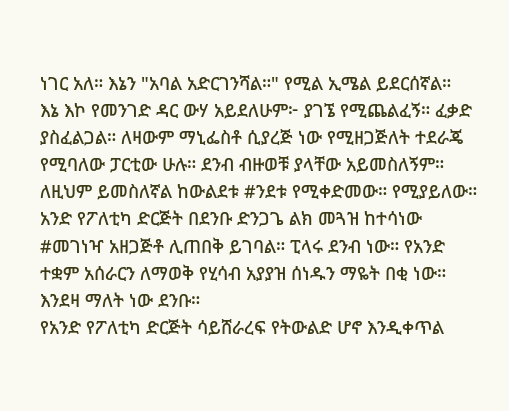ነገር አለ። እኔን "አባል አድርገንሻል።" የሚል ኢሜል ይደርሰኛል።
እኔ እኮ የመንገድ ዳር ውሃ አይደለሁም፦ ያገኜ የሚጨልፈኝ። ፈቃድ ያስፈልጋል። ለዛውም ማኒፌስቶ ሲያረጅ ነው የሚዘጋጅለት ተደራጄ የሚባለው ፓርቲው ሁሉ። ደንብ ብዙወቹ ያላቸው አይመስለኝም። ለዚህም ይመስለኛል ከውልደቱ #ንደቱ የሚቀድመው። የሚያይለው።
አንድ የፖለቲካ ድርጅት በደንቡ ድንጋጌ ልክ መጓዝ ከተሳነው #መገነዣ አዘጋጅቶ ሊጠበቅ ይገባል። ፒላሩ ደንብ ነው። የአንድ ተቋም አሰራርን ለማወቅ የሂሳብ አያያዝ ሰነዱን ማዬት በቂ ነው። እንደዛ ማለት ነው ደንቡ።
የአንድ የፖለቲካ ድርጅት ሳይሸራረፍ የትውልድ ሆኖ እንዲቀጥል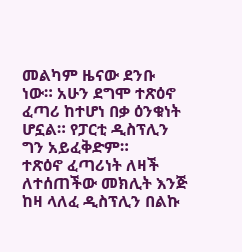መልካም ዜናው ደንቡ ነው። አሁን ደግሞ ተጽዕኖ ፈጣሪ ከተሆነ በቃ ዕንቁነት ሆኗል። የፓርቲ ዲስፕሊን ግን አይፈቅድም።
ተጽዕኖ ፈጣሪነት ለዛች ለተሰጠችው መክሊት እንጅ ከዛ ላለፈ ዲስፕሊን በልኩ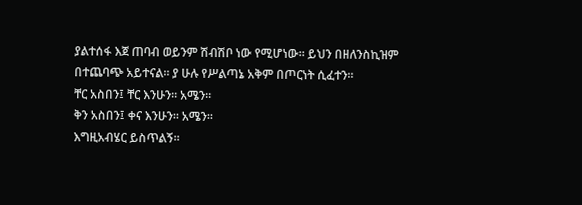ያልተሰፋ እጀ ጠባብ ወይንም ሽብሽቦ ነው የሚሆነው። ይህን በዘለንስኪዝም በተጨባጭ አይተናል። ያ ሁሉ የሥልጣኔ አቅም በጦርነት ሲፈተን።
ቸር አስበን፤ ቸር እንሁን። አሜን።
ቅን አስበን፤ ቀና እንሁን። አሜን።
እግዚአብሄር ይስጥልኝ።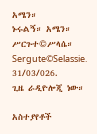አሜን።
ኑሩልኝ። አሜን።
ሥርጉተ©ሥላሴ።
Sergute©Selassie.
31/03/026.
ጊዜ ራዲዮሎጂ ነው።

አስተያየቶች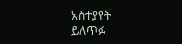አስተያየት ይለጥፉ